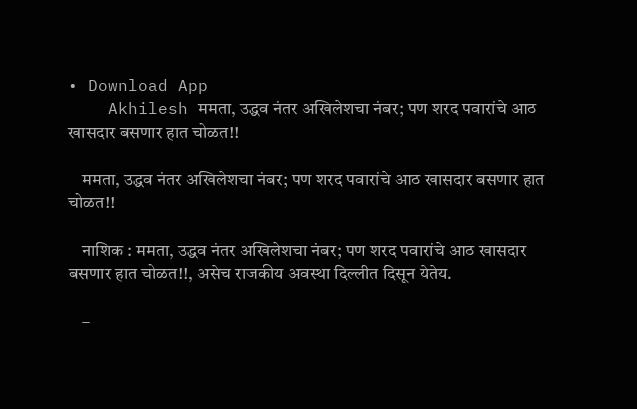• Download App
    Akhilesh ममता, उद्धव नंतर अखिलेशचा नंबर; पण शरद पवारांचे आठ खासदार बसणार हात चोळत!!

    ममता, उद्धव नंतर अखिलेशचा नंबर; पण शरद पवारांचे आठ खासदार बसणार हात चोळत!!

    नाशिक : ममता, उद्धव नंतर अखिलेशचा नंबर; पण शरद पवारांचे आठ खासदार बसणार हात चोळत!!, असेच राजकीय अवस्था दिल्लीत दिसून येतेय.

    –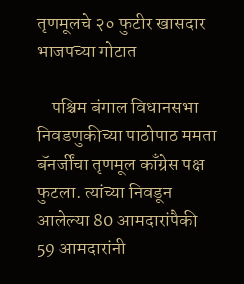तृणमूलचे २० फुटीर खासदार भाजपच्या गोटात

    पश्चिम बंगाल विधानसभा निवडणुकीच्या पाठोपाठ ममता बॅनर्जींचा तृणमूल काँग्रेस पक्ष फुटला. त्यांच्या निवडून आलेल्या 80 आमदारांपैकी 59 आमदारांनी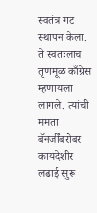स्वतंत्र गट स्थापन केला. ते स्वतःलाच तृणमूळ काँग्रेस म्हणायला लागले. त्यांची ममता बॅनर्जींबरोबर कायदेशीर लढाई सुरू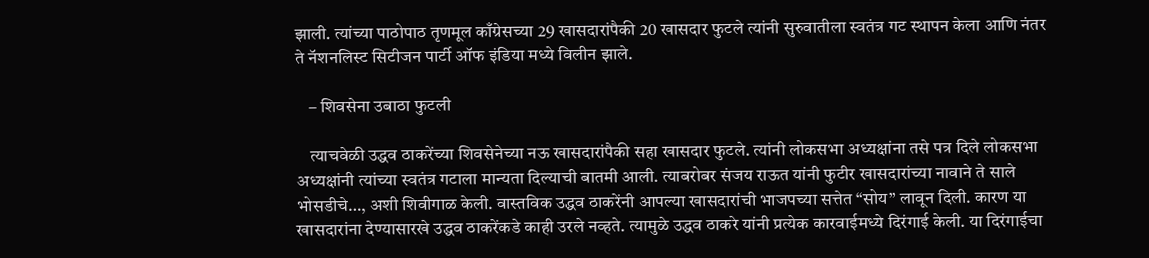झाली. त्यांच्या पाठोपाठ तृणमूल काँग्रेसच्या 29 खासदारांपैकी 20 खासदार फुटले त्यांनी सुरुवातीला स्वतंत्र गट स्थापन केला आणि नंतर ते नॅशनलिस्ट सिटीजन पार्टी ऑफ इंडिया मध्ये विलीन झाले.

    – शिवसेना उबाठा फुटली

    त्याचवेळी उद्धव ठाकरेंच्या शिवसेनेच्या नऊ खासदारांपैकी सहा खासदार फुटले. त्यांनी लोकसभा अध्यक्षांना तसे पत्र दिले लोकसभा अध्यक्षांनी त्यांच्या स्वतंत्र गटाला मान्यता दिल्याची बातमी आली. त्याबरोबर संजय राऊत यांनी फुटीर खासदारांच्या नावाने ते साले भोसडीचे…, अशी शिवीगाळ केली. वास्तविक उद्धव ठाकरेंनी आपल्या खासदारांची भाजपच्या सत्तेत “सोय” लावून दिली. कारण या खासदारांना देण्यासारखे उद्धव ठाकरेंकडे काही उरले नव्हते. त्यामुळे उद्धव ठाकरे यांनी प्रत्येक कारवाईमध्ये दिरंगाई केली. या दिरंगाईचा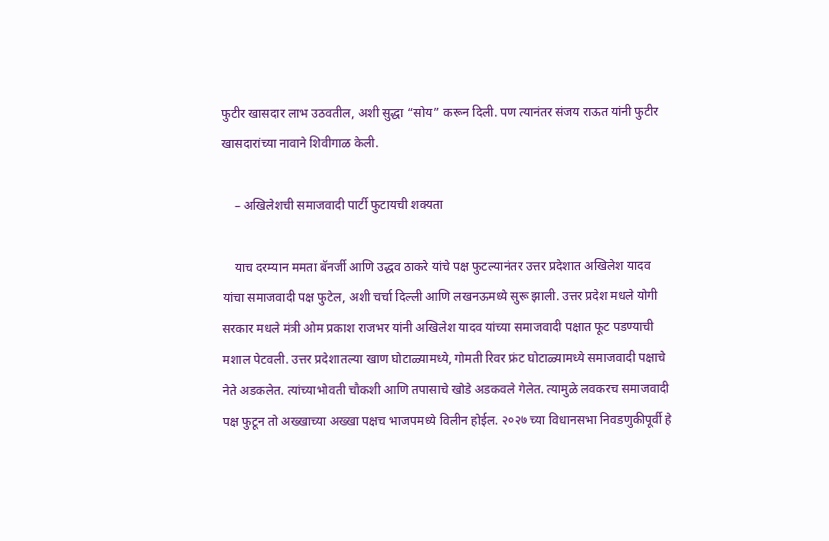फुटीर खासदार लाभ उठवतील, अशी सुद्धा “सोय” करून दिली. पण त्यानंतर संजय राऊत यांनी फुटीर खासदारांच्या नावाने शिवीगाळ केली.

    – अखिलेशची समाजवादी पार्टी फुटायची शक्यता

    याच दरम्यान ममता बॅनर्जी आणि उद्धव ठाकरे यांचे पक्ष फुटल्यानंतर उत्तर प्रदेशात अखिलेश यादव यांचा समाजवादी पक्ष फुटेल, अशी चर्चा दिल्ली आणि लखनऊमध्ये सुरू झाली. उत्तर प्रदेश मधले योगी सरकार मधले मंत्री ओम प्रकाश राजभर यांनी अखिलेश यादव यांच्या समाजवादी पक्षात फूट पडण्याची मशाल पेटवली. उत्तर प्रदेशातल्या खाण घोटाळ्यामध्ये, गोमती रिवर फ्रंट घोटाळ्यामध्ये समाजवादी पक्षाचे नेते अडकलेत. त्यांच्याभोवती चौकशी आणि तपासाचे खोडे अडकवले गेलेत. त्यामुळे लवकरच समाजवादी पक्ष फुटून तो अख्खाच्या अख्खा पक्षच भाजपमध्ये विलीन होईल. २०२७ च्या विधानसभा निवडणुकीपूर्वी हे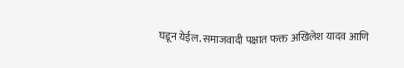घडून येईल. समाजवादी पक्षात फक्त अखिलेश यादव आणि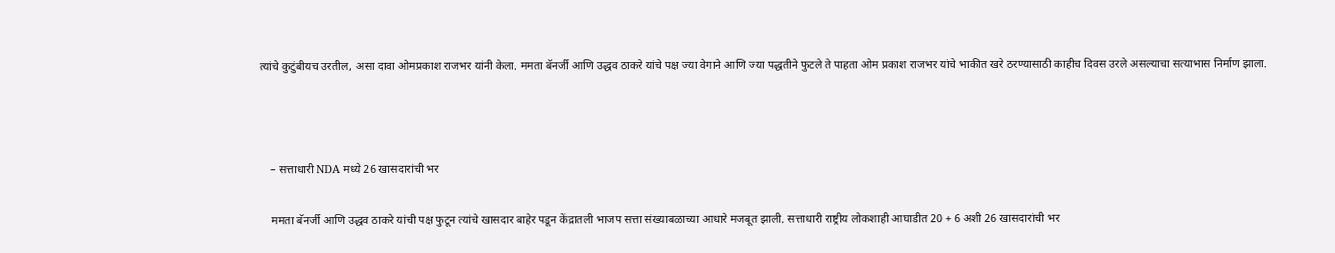त्यांचे कुटुंबीयच उरतील, असा दावा ओमप्रकाश राजभर यांनी केला. ममता बॅनर्जी आणि उद्धव ठाकरे यांचे पक्ष ज्या वेगाने आणि ज्या पद्धतीने फुटले ते पाहता ओम प्रकाश राजभर यांचे भाकीत खरे ठरण्यासाठी काहीच दिवस उरले असल्याचा सत्याभास निर्माण झाला.



    – सत्ताधारी NDA मध्ये 26 खासदारांची भर

    ममता बॅनर्जी आणि उद्धव ठाकरे यांची पक्ष फुटून त्यांचे खासदार बाहेर पडून केंद्रातली भाजप सत्ता संख्याबळाच्या आधारे मजबूत झाली. सत्ताधारी राष्ट्रीय लोकशाही आघाडीत 20 + 6 अशी 26 खासदारांची भर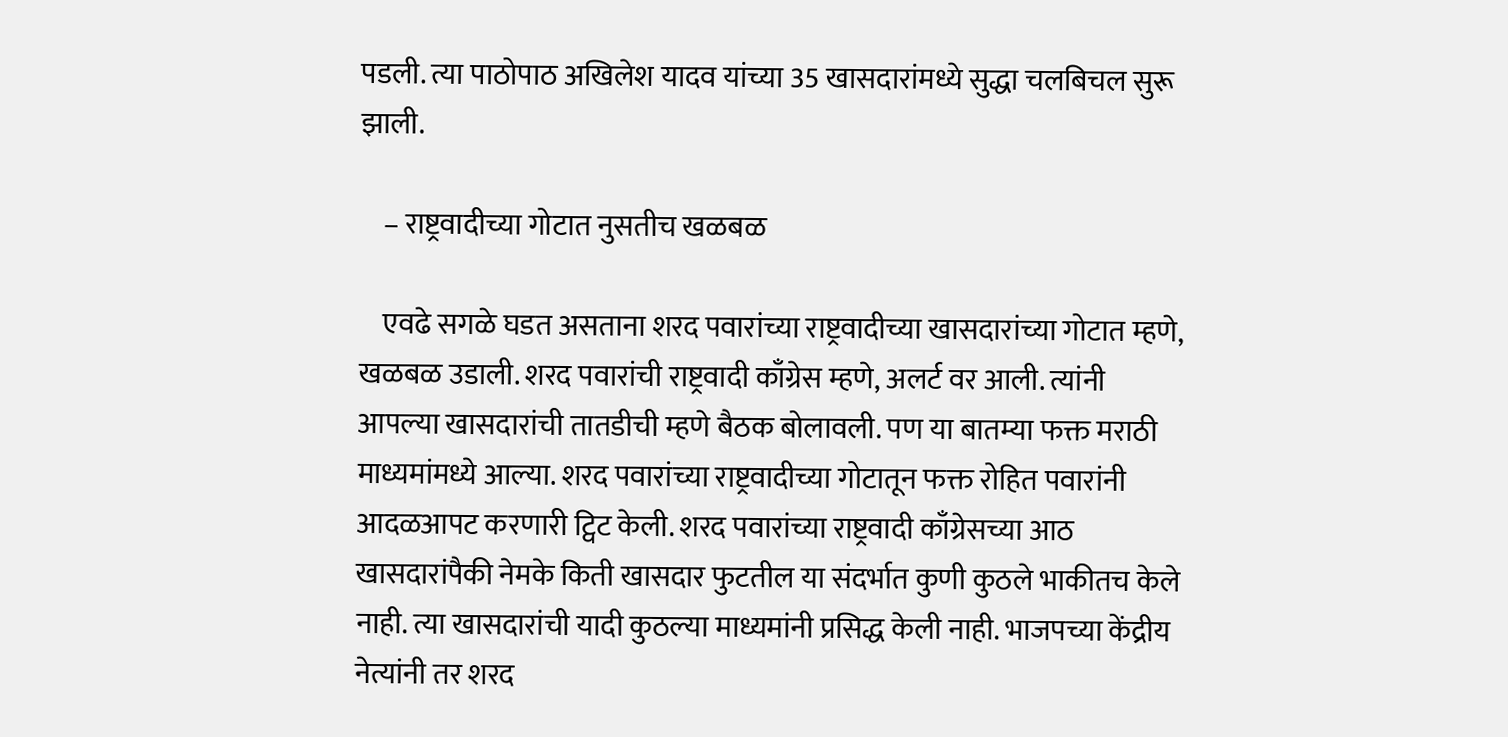पडली. त्या पाठोपाठ अखिलेश यादव यांच्या 35 खासदारांमध्ये सुद्धा चलबिचल सुरू झाली.

    – राष्ट्रवादीच्या गोटात नुसतीच खळबळ

    एवढे सगळे घडत असताना शरद पवारांच्या राष्ट्रवादीच्या खासदारांच्या गोटात म्हणे, खळबळ उडाली. शरद पवारांची राष्ट्रवादी काँग्रेस म्हणे, अलर्ट वर आली. त्यांनी आपल्या खासदारांची तातडीची म्हणे बैठक बोलावली. पण या बातम्या फक्त मराठी माध्यमांमध्ये आल्या. शरद पवारांच्या राष्ट्रवादीच्या गोटातून फक्त रोहित पवारांनी आदळआपट करणारी ट्विट केली. शरद पवारांच्या राष्ट्रवादी काँग्रेसच्या आठ खासदारांपैकी नेमके किती खासदार फुटतील या संदर्भात कुणी कुठले भाकीतच केले नाही. त्या खासदारांची यादी कुठल्या माध्यमांनी प्रसिद्ध केली नाही. भाजपच्या केंद्रीय नेत्यांनी तर शरद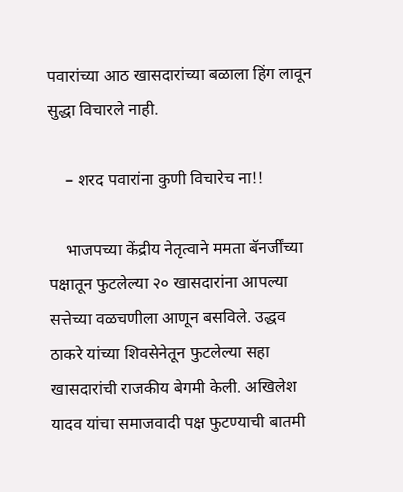पवारांच्या आठ खासदारांच्या बळाला हिंग लावून सुद्धा विचारले नाही.

    – शरद पवारांना कुणी विचारेच ना!!

    भाजपच्या केंद्रीय नेतृत्वाने ममता बॅनर्जींच्या पक्षातून फुटलेल्या २० खासदारांना आपल्या सत्तेच्या वळचणीला आणून बसविले. उद्धव ठाकरे यांच्या शिवसेनेतून फुटलेल्या सहा खासदारांची राजकीय बेगमी केली. अखिलेश यादव यांचा समाजवादी पक्ष फुटण्याची बातमी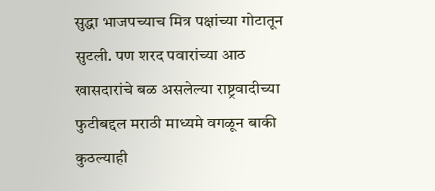सुद्धा भाजपच्याच मित्र पक्षांच्या गोटातून सुटली. पण शरद पवारांच्या आठ खासदारांचे बळ असलेल्या राष्ट्रवादीच्या फुटीबद्दल मराठी माध्यमे वगळून बाकी कुठल्याही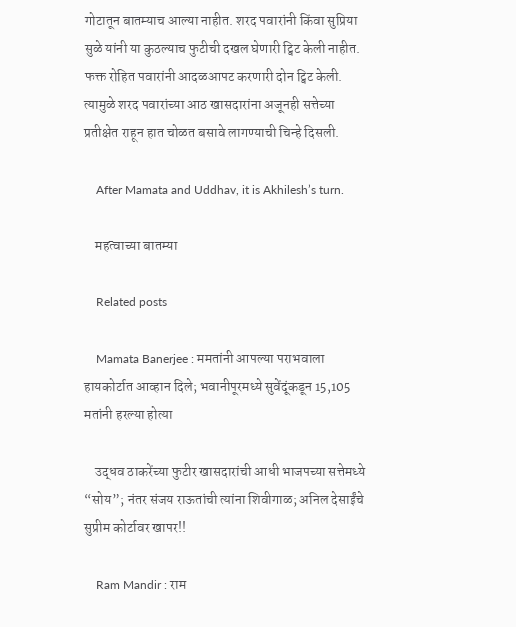गोटातून बातम्याच आल्या नाहीत. शरद पवारांनी किंवा सुप्रिया सुळे यांनी या कुठल्याच फुटीची दखल घेणारी ट्विट केली नाहीत. फक्त रोहित पवारांनी आदळआपट करणारी दोन ट्विट केली. त्यामुळे शरद पवारांच्या आठ खासदारांना अजूनही सत्तेच्या प्रतीक्षेत राहून हात चोळत बसावे लागण्याची चिन्हे दिसली.

    After Mamata and Uddhav, it is Akhilesh’s turn.

    महत्वाच्या बातम्या

    Related posts

    Mamata Banerjee : ममतांनी आपल्या पराभवाला हायकोर्टात आव्हान दिले; भवानीपूरमध्ये सुवेंदूंकडून 15,105 मतांनी हरल्या होत्या

    उद्धव ठाकरेंच्या फुटीर खासदारांची आधी भाजपच्या सत्तेमध्ये “सोय”; नंतर संजय राऊतांची त्यांना शिवीगाळ; अनिल देसाईंचे सुप्रीम कोर्टावर खापर!!

    Ram Mandir : राम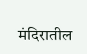मंदिरातील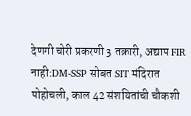देणगी चोरी प्रकरणी 3 तक्रारी, अद्याप FIR नाही:DM-SSP सोबत SIT मंदिरात पोहोचली, काल 42 संशयितांची चौकशी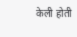केली होती